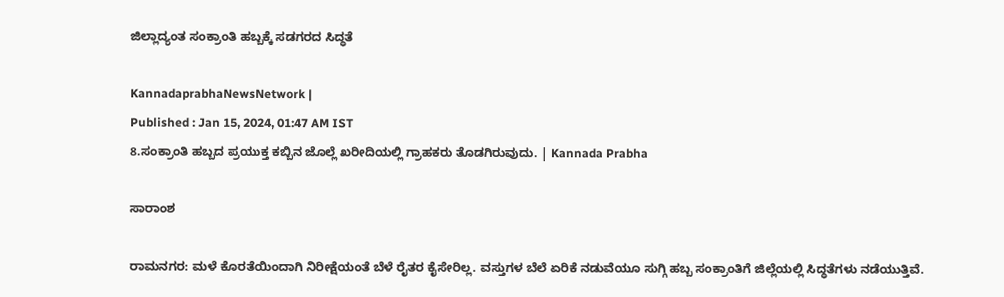ಜಿಲ್ಲಾದ್ಯಂತ ಸಂಕ್ರಾಂತಿ ಹಬ್ಬಕ್ಕೆ ಸಡಗರದ ಸಿದ್ಧತೆ

KannadaprabhaNewsNetwork |
Published : Jan 15, 2024, 01:47 AM IST
8.ಸಂಕ್ರಾಂತಿ ಹಬ್ಬದ ಪ್ರಯುಕ್ತ ಕಬ್ಬಿನ ಜೊಲ್ಲೆ ಖರೀದಿಯಲ್ಲಿ ಗ್ರಾಹಕರು ತೊಡಗಿರುವುದು. | Kannada Prabha

ಸಾರಾಂಶ

ರಾಮನಗರ: ಮಳೆ ಕೊರತೆಯಿಂದಾಗಿ ನಿರೀಕ್ಷೆಯಂತೆ ಬೆಳೆ ರೈತರ ಕೈಸೇರಿಲ್ಲ. ವಸ್ತುಗಳ ಬೆಲೆ ಏರಿಕೆ ನಡುವೆಯೂ ಸುಗ್ಗಿ ಹಬ್ಬ ಸಂಕ್ರಾಂತಿಗೆ ಜಿಲ್ಲೆಯಲ್ಲಿ ಸಿದ್ಧತೆಗಳು ನಡೆಯುತ್ತಿವೆ.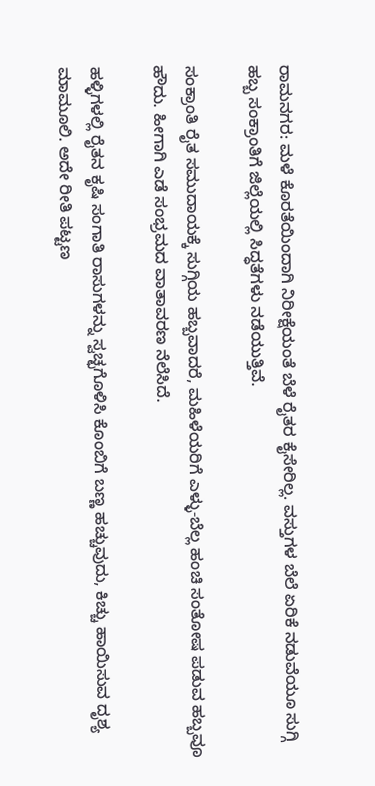ರಾಮನಗರ: ಮಳೆ ಕೊರತೆಯಿಂದಾಗಿ ನಿರೀಕ್ಷೆಯಂತೆ ಬೆಳೆ ರೈತರ ಕೈಸೇರಿಲ್ಲ. ವಸ್ತುಗಳ ಬೆಲೆ ಏರಿಕೆ ನಡುವೆಯೂ ಸುಗ್ಗಿ ಹಬ್ಬ ಸಂಕ್ರಾಂತಿಗೆ ಜಿಲ್ಲೆಯಲ್ಲಿ ಸಿದ್ಧತೆಗಳು ನಡೆಯುತ್ತಿವೆ.

ಸಂಕ್ರಾಂತಿ ರೈತ ಸಮುದಾಯಕ್ಕೆ ಸುಗ್ಗಿಯ ಹಬ್ಬವಾದರೆ, ಮಹಿಳೆಯರಿಗೆ ಎಳ್ಳು-ಬೆಲ್ಲ ಹಂಚಿ ಸಂತೋಷ ಪಡುವ ಹಬ್ಬವೂ ಹೌದು. ಹೀಗಾಗಿ ಎಡೆ ಸಂಭ್ರಮದ ವಾತಾವರಣ ನೆಲೆಸಿದೆ.

ಹಳ್ಳಿಗಳಲ್ಲಿ ರೈತನ ಕೃಷಿ ಸಂಗಾತಿ ರಾಸುಗಳನ್ನು ಸ್ವಚ್ಛಗೊಳಿಸಿ ಕೊಂಬಿಗೆ ಬಣ್ಣ ಹಚ್ಚುವುದು, ಕಿಚ್ಚು ಹಾಯಿಸುವ ದೃಶ್ಯ ಮಾಮೂಲಿ. ಅದೇ ರೀತಿ ಪಟ್ಟಣ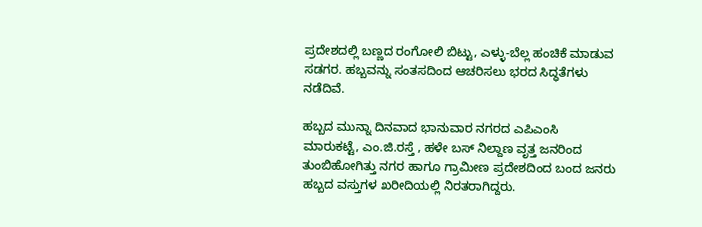ಪ್ರದೇಶದಲ್ಲಿ ಬಣ್ಣದ ರಂಗೋಲಿ ಬಿಟ್ಟು, ಎಳ್ಳು-ಬೆಲ್ಲ ಹಂಚಿಕೆ ಮಾಡುವ ಸಡಗರ. ಹಬ್ಬವನ್ನು ಸಂತಸದಿಂದ ಆಚರಿಸಲು ಭರದ ಸಿದ್ಧತೆಗಳು ನಡೆದಿವೆ.

ಹಬ್ಬದ ಮುನ್ನಾ ದಿನವಾದ ಭಾನುವಾರ ನಗರದ ಎಪಿಎಂಸಿ ಮಾರುಕಟ್ಟೆ, ಎಂ.ಜಿ.ರಸ್ತೆ , ಹಳೇ ಬಸ್ ನಿಲ್ದಾಣ ವೃತ್ತ ಜನರಿಂದ ತುಂಬಿಹೋಗಿತ್ತು ನಗರ ಹಾಗೂ ಗ್ರಾಮೀಣ ಪ್ರದೇಶದಿಂದ ಬಂದ ಜನರು ಹಬ್ಬದ ವಸ್ತುಗಳ ಖರೀದಿಯಲ್ಲಿ ನಿರತರಾಗಿದ್ದರು.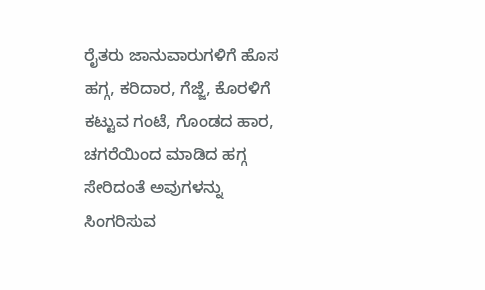ರೈತರು ಜಾನುವಾರುಗಳಿಗೆ ಹೊಸ ಹಗ್ಗ, ಕರಿದಾರ, ಗೆಜ್ಜೆ, ಕೊರಳಿಗೆ ಕಟ್ಟುವ ಗಂಟೆ, ಗೊಂಡದ ಹಾರ, ಚಗರೆಯಿಂದ ಮಾಡಿದ ಹಗ್ಗ ಸೇರಿದಂತೆ ಅವುಗಳನ್ನು ಸಿಂಗರಿಸುವ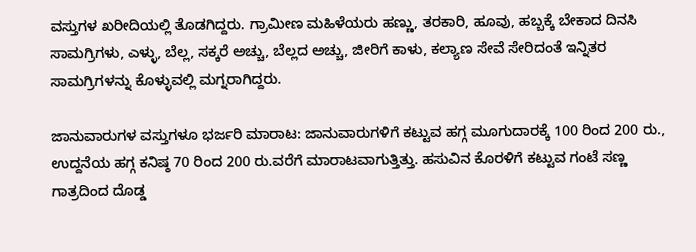ವಸ್ತುಗಳ ಖರೀದಿಯಲ್ಲಿ ತೊಡಗಿದ್ದರು. ಗ್ರಾಮೀಣ ಮಹಿಳೆಯರು ಹಣ್ಣು, ತರಕಾರಿ, ಹೂವು, ಹಬ್ಬಕ್ಕೆ ಬೇಕಾದ ದಿನಸಿ ಸಾಮಗ್ರಿಗಳು, ಎಳ್ಳು, ಬೆಲ್ಲ, ಸಕ್ಕರೆ ಅಚ್ಚು, ಬೆಲ್ಲದ ಅಚ್ಚು, ಜೀರಿಗೆ ಕಾಳು, ಕಲ್ಯಾಣ ಸೇವೆ ಸೇರಿದಂತೆ ಇನ್ನಿತರ ಸಾಮಗ್ರಿಗಳನ್ನು ಕೊಳ್ಳುವಲ್ಲಿ ಮಗ್ನರಾಗಿದ್ದರು.

ಜಾನುವಾರುಗಳ ವಸ್ತುಗಳೂ ಭರ್ಜರಿ ಮಾರಾಟ: ಜಾನುವಾರುಗಳಿಗೆ ಕಟ್ಟುವ ಹಗ್ಗ ಮೂಗುದಾರಕ್ಕೆ 100 ರಿಂದ 200 ರು., ಉದ್ದನೆಯ ಹಗ್ಗ ಕನಿಷ್ಠ 70 ರಿಂದ 200 ರು.ವರೆಗೆ ಮಾರಾಟವಾಗುತ್ತಿತ್ತು. ಹಸುವಿನ ಕೊರಳಿಗೆ ಕಟ್ಟುವ ಗಂಟೆ ಸಣ್ಣ ಗಾತ್ರದಿಂದ ದೊಡ್ಡ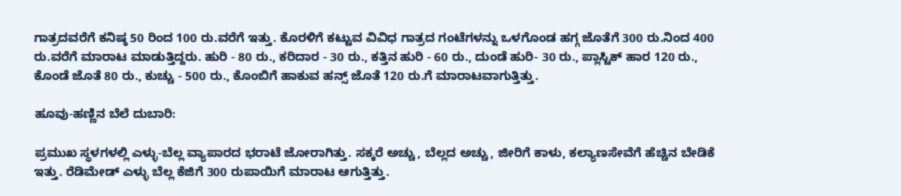ಗಾತ್ರದವರೆಗೆ ಕನಿಷ್ಠ 50 ರಿಂದ 100 ರು.ವರೆಗೆ ಇತ್ತು. ಕೊರಳಿಗೆ ಕಟ್ಟುವ ವಿವಿಧ ಗಾತ್ರದ ಗಂಟೆಗಳನ್ನು ಒಳಗೊಂಡ ಹಗ್ಗ ಜೊತೆಗೆ 300 ರು.ನಿಂದ 400 ರು.ವರೆಗೆ ಮಾರಾಟ ಮಾಡುತ್ತಿದ್ದರು. ಹುರಿ - 80 ರು., ಕರಿದಾರ - 30 ರು., ಕತ್ತಿನ ಹುರಿ - 60 ರು., ದುಂಡೆ ಹುರಿ- 30 ರು., ಪ್ಲಾಸ್ಟಿಕ್ ಹಾರ 120 ರು., ಕೊಂಡೆ ಜೊತೆ 80 ರು., ಕುಚ್ಚು - 500 ರು., ಕೊಂಬಿಗೆ ಹಾಕುವ ಹನ್ಸ್ ಜೊತೆ 120 ರು.ಗೆ ಮಾರಾಟವಾಗುತ್ತಿತ್ತು.

ಹೂವು-ಹಣ್ಣಿನ ಬೆಲೆ ದುಬಾರಿ:

ಪ್ರಮುಖ ಸ್ಥಳಗಳಲ್ಲಿ ಎಳ್ಳು-ಬೆಲ್ಲ ವ್ಯಾಪಾರದ ಭರಾಟೆ ಜೋರಾಗಿತ್ತು. ಸಕ್ಕರೆ ಅಚ್ಚು, ಬೆಲ್ಲದ ಅಚ್ಚು, ಜೀರಿಗೆ ಕಾಳು, ಕಲ್ಯಾಣಸೇವೆಗೆ ಹೆಚ್ಚಿನ ಬೇಡಿಕೆ ಇತ್ತು. ರೆಡಿಮೇಡ್ ಎಳ್ಳು ಬೆಲ್ಲ ಕೆಜಿಗೆ 300 ರುಪಾಯಿಗೆ ಮಾರಾಟ ಆಗುತ್ತಿತ್ತು.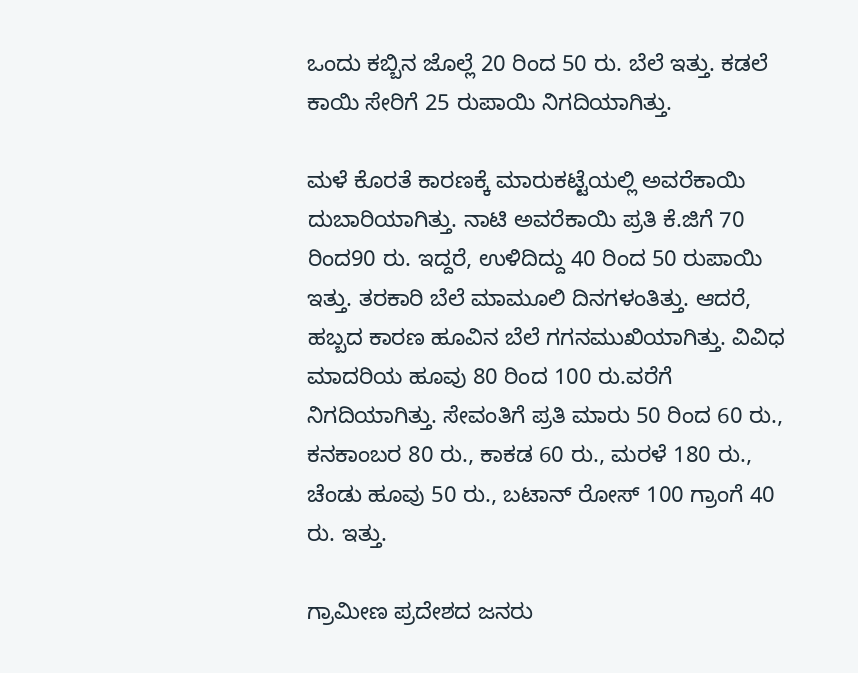ಒಂದು ಕಬ್ಬಿನ ಜೊಲ್ಲೆ 20 ರಿಂದ 50 ರು. ಬೆಲೆ ಇತ್ತು. ಕಡಲೆ ಕಾಯಿ ಸೇರಿಗೆ 25 ರುಪಾಯಿ ನಿಗದಿಯಾಗಿತ್ತು.

ಮಳೆ ಕೊರತೆ ಕಾರಣಕ್ಕೆ ಮಾರುಕಟ್ಟೆಯಲ್ಲಿ ಅವರೆಕಾಯಿ ದುಬಾರಿಯಾಗಿತ್ತು. ನಾಟಿ ಅವರೆಕಾಯಿ ಪ್ರತಿ ಕೆ.ಜಿಗೆ 70 ರಿಂದ90 ರು. ಇದ್ದರೆ, ಉಳಿದಿದ್ದು 40 ರಿಂದ 50 ರುಪಾಯಿ ಇತ್ತು. ತರಕಾರಿ ಬೆಲೆ ಮಾಮೂಲಿ ದಿನಗಳಂತಿತ್ತು. ಆದರೆ, ಹಬ್ಬದ ಕಾರಣ ಹೂವಿನ ಬೆಲೆ ಗಗನಮುಖಿಯಾಗಿತ್ತು. ವಿವಿಧ ಮಾದರಿಯ ಹೂವು 80 ರಿಂದ 100 ರು.ವರೆಗೆ ನಿಗದಿಯಾಗಿತ್ತು. ಸೇವಂತಿಗೆ ಪ್ರತಿ ಮಾರು 50 ರಿಂದ 60 ರು., ಕನಕಾಂಬರ 80 ರು., ಕಾಕಡ 60 ರು., ಮರಳೆ 180 ರು., ಚೆಂಡು ಹೂವು 50 ರು., ಬಟಾನ್ ರೋಸ್ 100 ಗ್ರಾಂಗೆ 40 ರು. ಇತ್ತು.

ಗ್ರಾಮೀಣ ಪ್ರದೇಶದ ಜನರು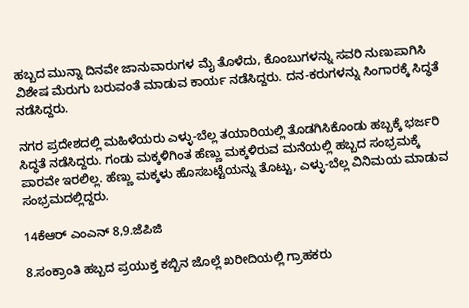ಹಬ್ಬದ ಮುನ್ನಾ ದಿನವೇ ಜಾನುವಾರುಗಳ ಮೈ ತೊಳೆದು, ಕೊಂಬುಗಳನ್ನು ಸವರಿ ನುಣುಪಾಗಿಸಿ ವಿಶೇಷ ಮೆರುಗು ಬರುವಂತೆ ಮಾಡುವ ಕಾರ್ಯ ನಡೆಸಿದ್ದರು. ದನ-ಕರುಗಳನ್ನು ಸಿಂಗಾರಕ್ಕೆ ಸಿದ್ಧತೆ ನಡೆಸಿದ್ದರು.

ನಗರ ಪ್ರದೇಶದಲ್ಲಿ ಮಹಿಳೆಯರು ಎಳ್ಳು-ಬೆಲ್ಲ ತಯಾರಿಯಲ್ಲಿ ತೊಡಗಿಸಿಕೊಂಡು ಹಬ್ಬಕ್ಕೆ ಭರ್ಜರಿ ಸಿದ್ಧತೆ ನಡೆಸಿದ್ದರು. ಗಂಡು ಮಕ್ಕಳಿಗಿಂತ ಹೆಣ್ಣು ಮಕ್ಕಳಿರುವ ಮನೆಯಲ್ಲಿ ಹಬ್ಬದ ಸಂಭ್ರಮಕ್ಕೆ ಪಾರವೇ ಇರಲಿಲ್ಲ. ಹೆಣ್ಣು ಮಕ್ಕಳು ಹೊಸಬಟ್ಟೆಯನ್ನು ತೊಟ್ಟು, ಎಳ್ಳು-ಬೆಲ್ಲ ವಿನಿಮಯ ಮಾಡುವ ಸಂಭ್ರಮದಲ್ಲಿದ್ದರು.

14ಕೆಆರ್ ಎಂಎನ್ 8,9.ಜೆಪಿಜಿ

8.ಸಂಕ್ರಾಂತಿ ಹಬ್ಬದ ಪ್ರಯುಕ್ತ ಕಬ್ಬಿನ ಜೊಲ್ಲೆ ಖರೀದಿಯಲ್ಲಿ ಗ್ರಾಹಕರು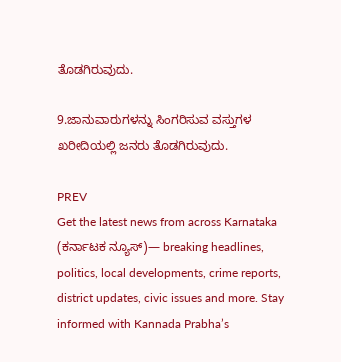ತೊಡಗಿರುವುದು.

9.ಜಾನುವಾರುಗಳನ್ನು ಸಿಂಗರಿಸುವ ವಸ್ತುಗಳ ಖರೀದಿಯಲ್ಲಿ ಜನರು ತೊಡಗಿರುವುದು.

PREV
Get the latest news from across Karnataka (ಕರ್ನಾಟಕ ನ್ಯೂಸ್)— breaking headlines, politics, local developments, crime reports, district updates, civic issues and more. Stay informed with Kannada Prabha’s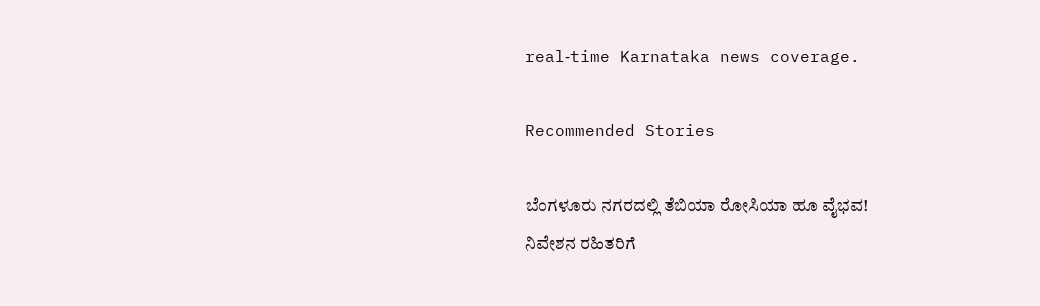real‑time Karnataka news coverage.

Recommended Stories

ಬೆಂಗಳೂರು ನಗರದಲ್ಲಿ ತೆಬಿಯಾ ರೋಸಿಯಾ ಹೂ ವೈಭವ!
ನಿವೇಶನ ರಹಿತರಿಗೆ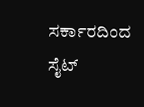ಸರ್ಕಾರದಿಂದ ಸೈಟ್‌